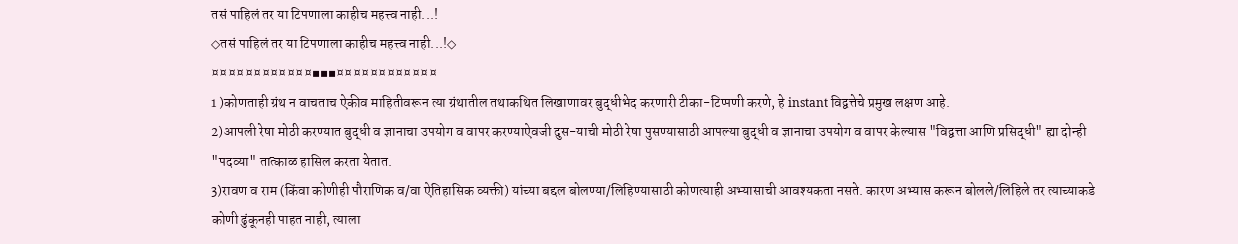तसं पाहिलं तर या टिपणाला काहीच महत्त्व नाही...!
◇तसं पाहिलं तर या टिपणाला काहीच महत्त्व नाही...!◇
¤¤¤¤¤¤¤¤¤¤¤¤▪▪▪¤¤¤¤¤¤¤¤¤¤¤¤
1 )कोणताही ग्रंथ न वाचताच ऐकीव माहितीवरून त्या ग्रंथातील तथाकथित लिखाणावर बुद्धीभेद करणारी टीका-टिप्पणी करणे, हे instant विद्वत्तेचे प्रमुख लक्षण आहे.
2)आपली रेषा मोठी करण्यात बुद्धी व ज्ञानाचा उपयोग व वापर करण्याऐवजी दुस-याची मोठी रेषा पुसण्यासाठी आपल्या बुद्धी व ज्ञानाचा उपयोग व वापर केल्यास "विद्वत्ता आणि प्रसिद्धी" ह्या दोन्ही "पदव्या" तात्काळ हासिल करता येतात.
3)रावण व राम (किंवा कोणीही पौराणिक व/वा ऐतिहासिक व्यक्ती) यांच्या बद्दल बोलण्या/लिहिण्यासाठी कोणत्याही अभ्यासाची आवश्यकता नसते. कारण अभ्यास करून बोलले/लिहिले तर त्याच्याकडे कोणी ढुंकूनही पाहत नाही, त्याला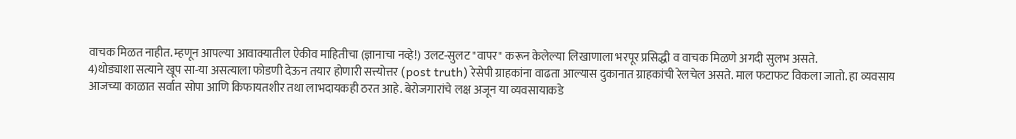वाचक मिळत नाहीत. म्हणून आपल्या आवाक्यातील ऐकीव माहितीचा (ज्ञानाचा नव्हे!) उलट-सुलट "वापर" करून केलेल्या लिखाणाला भरपूर प्रसिद्धी व वाचक मिळणे अगदी सुलभ असते.
4)थोड्याशा सत्याने खूप सा-या असत्याला फोडणी देऊन तयार होणारी सत्त्योत्तर (post truth) रेसेपी ग्राहकांना वाढता आल्यास दुकानात ग्राहकांची रेलचेल असते. माल फटाफट विकला जातो. हा व्यवसाय आजच्या काळात सर्वात सोपा आणि किफायतशीर तथा लाभदायकही ठरत आहे. बेरोजगारांचे लक्ष अजून या व्यवसायाकडे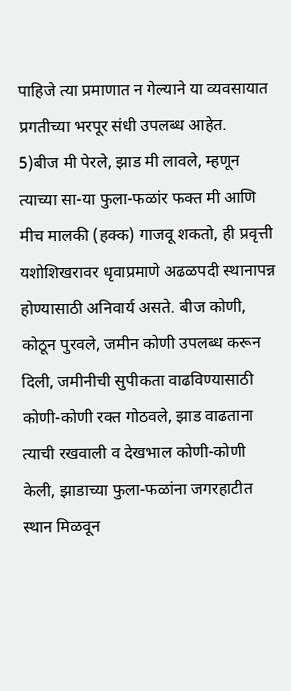पाहिजे त्या प्रमाणात न गेल्याने या व्यवसायात प्रगतीच्या भरपूर संधी उपलब्ध आहेत.
5)बीज मी पेरले, झाड मी लावले, म्हणून त्याच्या सा-या फुला-फळांर फक्त मी आणि मीच मालकी (हक्क) गाजवू शकतो, ही प्रवृत्ती यशोशिखरावर धृवाप्रमाणे अढळपदी स्थानापन्न होण्यासाठी अनिवार्य असते. बीज कोणी, कोठून पुरवले, जमीन कोणी उपलब्ध करून दिली, जमीनीची सुपीकता वाढविण्यासाठी कोणी-कोणी रक्त गोठवले, झाड वाढताना त्याची रखवाली व देखभाल कोणी-कोणी केली, झाडाच्या फुला-फळांना जगरहाटीत स्थान मिळवून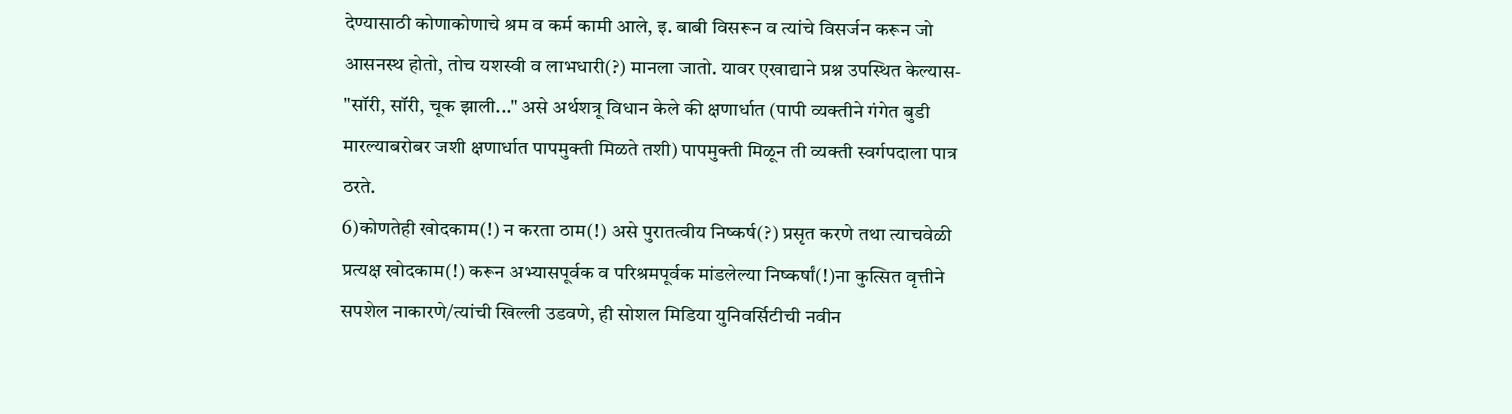देण्यासाठी कोणाकोणाचे श्रम व कर्म कामी आले, इ. बाबी विसरून व त्यांचे विसर्जन करून जो आसनस्थ होतो, तोच यशस्वी व लाभधारी(?) मानला जातो. यावर एखाद्याने प्रश्न उपस्थित केल्यास- "सॉरी, सॉरी, चूक झाली..." असे अर्थशत्रू विधान केले की क्षणार्धात (पापी व्यक्तीने गंगेत बुडी मारल्याबरोबर जशी क्षणार्धात पापमुक्ती मिळते तशी) पापमुक्ती मिळून ती व्यक्ती स्वर्गपदाला पात्र ठरते.
6)कोणतेही खोदकाम(!) न करता ठाम(!) असे पुरातत्वीय निष्कर्ष(?) प्रसृत करणे तथा त्याचवेळी प्रत्यक्ष खोदकाम(!) करून अभ्यासपूर्वक व परिश्रमपूर्वक मांडलेल्या निष्कर्षां(!)ना कुत्सित वृत्तीने सपशेल नाकारणे/त्यांची खिल्ली उडवणे, ही सोशल मिडिया युनिवर्सिटीची नवीन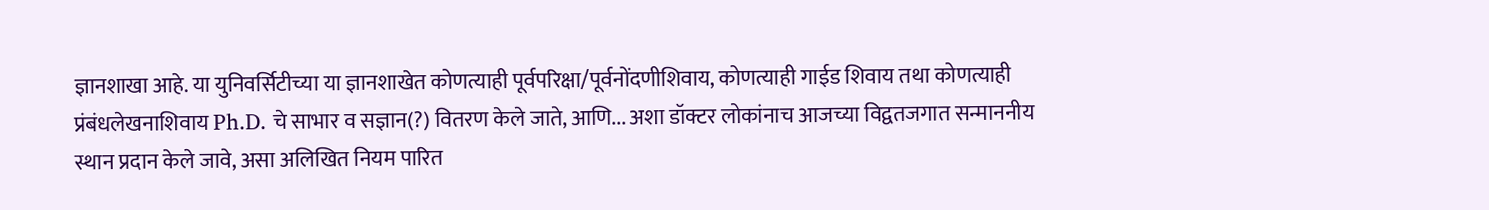ज्ञानशाखा आहे. या युनिवर्सिटीच्या या ज्ञानशाखेत कोणत्याही पूर्वपरिक्षा/पूर्वनोंदणीशिवाय, कोणत्याही गाईड शिवाय तथा कोणत्याही प्रंबंधलेखनाशिवाय Ph.D. चे साभार व सज्ञान(?) वितरण केले जाते, आणि... अशा डॉक्टर लोकांनाच आजच्या विद्वतजगात सन्माननीय स्थान प्रदान केले जावे, असा अलिखित नियम पारित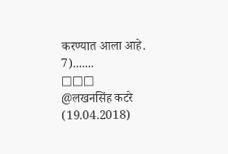करण्यात आला आहे.
7).......
□□□
@लखनसिंह कटरे (19.04.2018)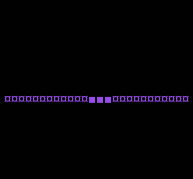¤¤¤¤¤¤¤¤¤¤¤¤▪▪▪¤¤¤¤¤¤¤¤¤¤¤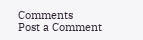Comments
Post a Comment